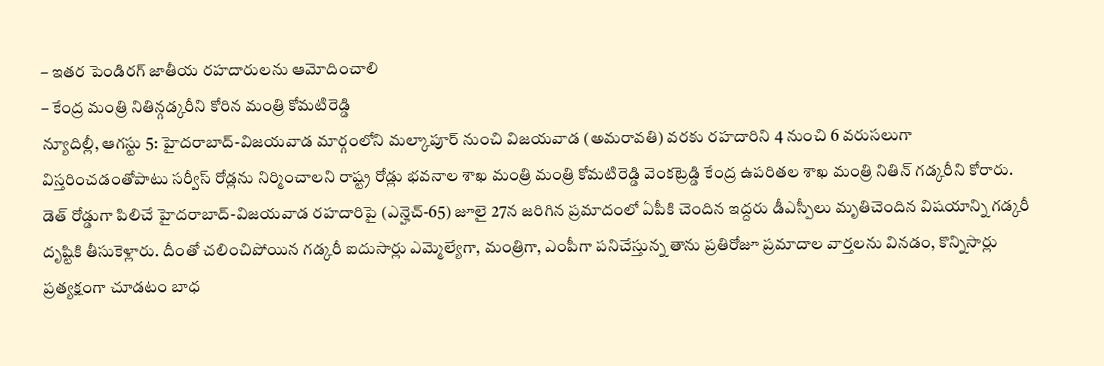– ఇతర పెండిరగ్ జాతీయ రహదారులను ఆమోదించాలి
– కేంద్ర మంత్రి నితిన్గడ్కరీని కోరిన మంత్రి కోమటిరెడ్డి
న్యూదిల్లీ, ఆగస్టు 5: హైదరాబాద్-విజయవాడ మార్గంలోని మల్కాపూర్ నుంచి విజయవాడ (అమరావతి) వరకు రహదారిని 4 నుంచి 6 వరుసలుగా విస్తరించడంతోపాటు సర్వీస్ రోడ్లను నిర్మించాలని రాష్ట్ర రోడ్లు భవనాల శాఖ మంత్రి మంత్రి కోమటిరెడ్డి వెంకట్రెడ్డి కేంద్ర ఉపరితల శాఖ మంత్రి నితిన్ గడ్కరీని కోరారు. డెత్ రోడ్డుగా పిలిచే హైదరాబాద్-విజయవాడ రహదారిపై (ఎన్హెచ్-65) జూలై 27న జరిగిన ప్రమాదంలో ఏపీకి చెందిన ఇద్దరు డీఎస్పీలు మృతిచెందిన విషయాన్ని గడ్కరీ దృష్టికి తీసుకెళ్లారు. దీంతో చలించిపోయిన గడ్కరీ ఐదుసార్లు ఎమ్మెల్యేగా, మంత్రిగా, ఎంపీగా పనిచేస్తున్న తాను ప్రతిరోజూ ప్రమాదాల వార్తలను వినడం, కొన్నిసార్లు ప్రత్యక్షంగా చూడటం బాధ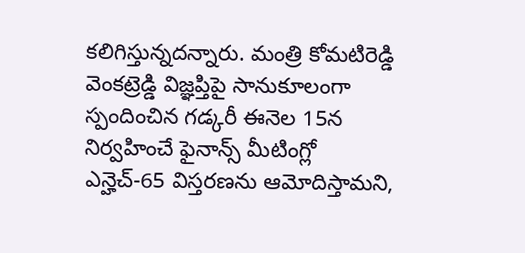కలిగిస్తున్నదన్నారు. మంత్రి కోమటిరెడ్డి వెంకట్రెడ్డి విజ్ఞప్తిపై సానుకూలంగా స్పందించిన గడ్కరీ ఈనెల 15న నిర్వహించే ఫైనాన్స్ మీటింగ్లో ఎన్హెచ్-65 విస్తరణను ఆమోదిస్తామని,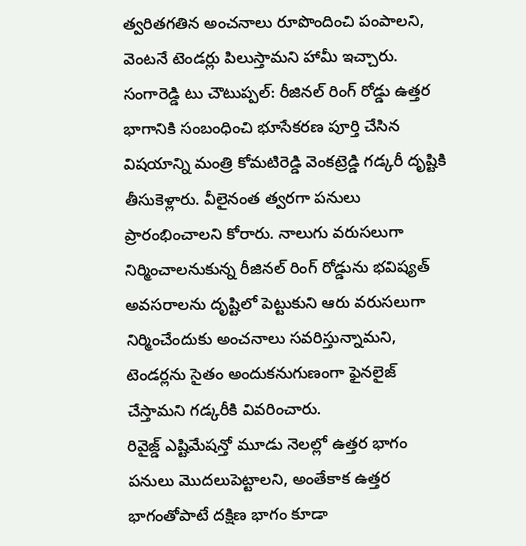త్వరితగతిన అంచనాలు రూపొందించి పంపాలని, వెంటనే టెండర్లు పిలుస్తామని హామీ ఇచ్చారు.
సంగారెడ్డి టు చౌటుప్పల్: రీజినల్ రింగ్ రోడ్డు ఉత్తర భాగానికి సంబంధించి భూసేకరణ పూర్తి చేసిన విషయాన్ని మంత్రి కోమటిరెడ్డి వెంకట్రెడ్డి గడ్కరీ దృష్టికి తీసుకెళ్లారు. వీలైనంత త్వరగా పనులు ప్రారంభించాలని కోరారు. నాలుగు వరుసలుగా నిర్మించాలనుకున్న రీజినల్ రింగ్ రోడ్డును భవిష్యత్ అవసరాలను దృష్టిలో పెట్టుకుని ఆరు వరుసలుగా నిర్మించేందుకు అంచనాలు సవరిస్తున్నామని, టెండర్లను సైతం అందుకనుగుణంగా ఫైనలైజ్ చేస్తామని గడ్కరీకి వివరించారు.
రివైజ్డ్ ఎష్టిమేషన్తో మూడు నెలల్లో ఉత్తర భాగం పనులు మొదలుపెట్టాలని, అంతేకాక ఉత్తర భాగంతోపాటే దక్షిణ భాగం కూడా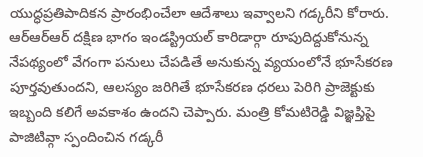యుద్ధప్రతిపాదికన ప్రారంభించేలా ఆదేశాలు ఇవ్వాలని గడ్కరీని కోరారు. ఆర్ఆర్ఆర్ దక్షిణ భాగం ఇండస్ట్రియల్ కారిడార్గా రూపుదిద్దుకోనున్న నేపథ్యంలో వేగంగా పనులు చేపడితే అనుకున్న వ్యయంలోనే భూసేకరణ పూర్తవుతుందని, ఆలస్యం జరిగితే భూసేకరణ ధరలు పెరిగి ప్రాజెక్టుకు ఇబ్బంది కలిగే అవకాశం ఉందని చెప్పారు. మంత్రి కోమటిరెడ్డి విజ్ఞప్తిపై పాజిటివ్గా స్పందించిన గడ్కరీ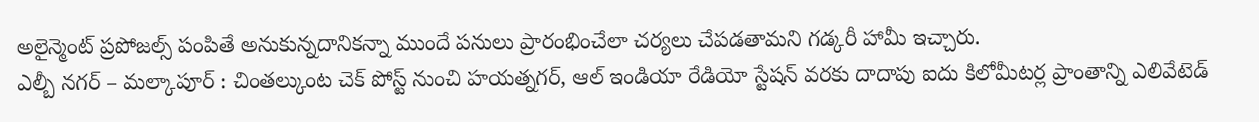అలైన్మెంట్ ప్రపోజల్స్ పంపితే అనుకున్నదానికన్నా ముందే పనులు ప్రారంభించేలా చర్యలు చేపడతామని గడ్కరీ హామీ ఇచ్చారు.
ఎల్బీ నగర్ – మల్కాపూర్ : చింతల్కుంట చెక్ పోస్ట్ నుంచి హయత్నగర్, ఆల్ ఇండియా రేడియో స్టేషన్ వరకు దాదాపు ఐదు కిలోమీటర్ల ప్రాంతాన్ని ఎలివేటెడ్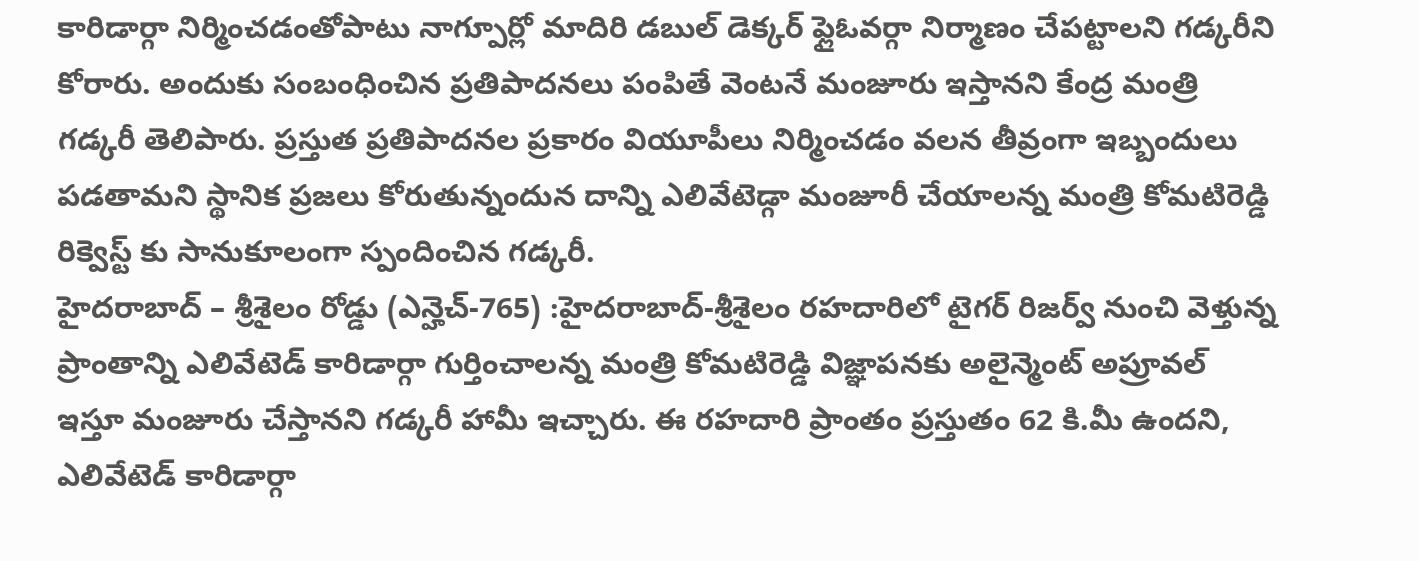కారిడార్గా నిర్మించడంతోపాటు నాగ్పూర్లో మాదిరి డబుల్ డెక్కర్ ఫ్లైఓవర్గా నిర్మాణం చేపట్టాలని గడ్కరీని కోరారు. అందుకు సంబంధించిన ప్రతిపాదనలు పంపితే వెంటనే మంజూరు ఇస్తానని కేంద్ర మంత్రి గడ్కరీ తెలిపారు. ప్రస్తుత ప్రతిపాదనల ప్రకారం వియూపీలు నిర్మించడం వలన తీవ్రంగా ఇబ్బందులు పడతామని స్థానిక ప్రజలు కోరుతున్నందున దాన్ని ఎలివేటెడ్గా మంజూరీ చేయాలన్న మంత్రి కోమటిరెడ్డి రిక్వెస్ట్ కు సానుకూలంగా స్పందించిన గడ్కరీ.
హైదరాబాద్ – శ్రీశైలం రోడ్డు (ఎన్హెచ్-765) :హైదరాబాద్-శ్రీశైలం రహదారిలో టైగర్ రిజర్వ్ నుంచి వెళ్తున్న ప్రాంతాన్ని ఎలివేటెడ్ కారిడార్గా గుర్తించాలన్న మంత్రి కోమటిరెడ్డి విజ్ఞాపనకు అలైన్మెంట్ అప్రూవల్ ఇస్తూ మంజూరు చేస్తానని గడ్కరీ హామీ ఇచ్చారు. ఈ రహదారి ప్రాంతం ప్రస్తుతం 62 కి.మీ ఉందని, ఎలివేటెడ్ కారిడార్గా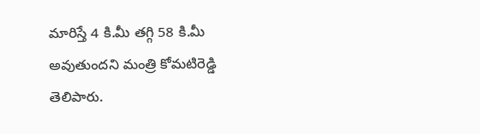మారిస్తే 4 కి.మీ తగ్గి 58 కి.మీ అవుతుందని మంత్రి కోమటిరెడ్డి తెలిపారు.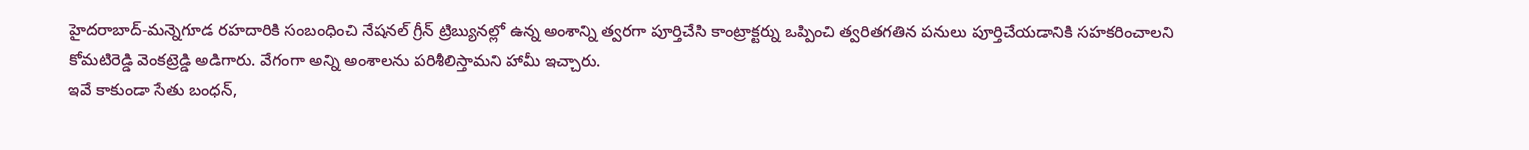హైదరాబాద్-మన్నెగూడ రహదారికి సంబంధించి నేషనల్ గ్రీన్ ట్రిబ్యునల్లో ఉన్న అంశాన్ని త్వరగా పూర్తిచేసి కాంట్రాక్టర్ను ఒప్పించి త్వరితగతిన పనులు పూర్తిచేయడానికి సహకరించాలని కోమటిరెడ్డి వెంకట్రెడ్డి అడిగారు. వేగంగా అన్ని అంశాలను పరిశీలిస్తామని హామీ ఇచ్చారు.
ఇవే కాకుండా సేతు బంధన్,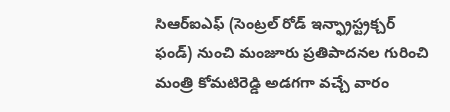సిఆర్ఐఎఫ్ (సెంట్రల్ రోడ్ ఇన్ఫ్రాస్ట్రక్చర్ ఫండ్) నుంచి మంజూరు ప్రతిపాదనల గురించి మంత్రి కోమటిరెడ్డి అడగగా వచ్చే వారం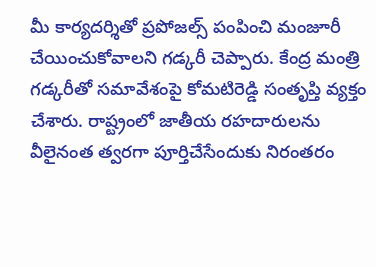మీ కార్యదర్శితో ప్రపోజల్స్ పంపించి మంజూరీ చేయించుకోవాలని గడ్కరీ చెప్పారు. కేంద్ర మంత్రి గడ్కరీతో సమావేశంపై కోమటిరెడ్డి సంతృప్తి వ్యక్తం చేశారు. రాష్ట్రంలో జాతీయ రహదారులను వీలైనంత త్వరగా పూర్తిచేసేందుకు నిరంతరం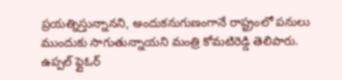ప్రయత్నిస్తున్నానని, అందుకనుగుణంగానే రాష్ట్రంలో పనులు ముందుకు సాగుతున్నాయని మంత్రి కోమటిరెడ్డి తెలిపారు. ఉప్పల్ ఫ్లైఓర్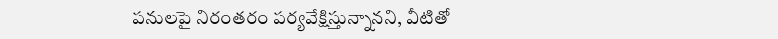పనులపై నిరంతరం పర్యవేక్షిస్తున్నానని, వీటితో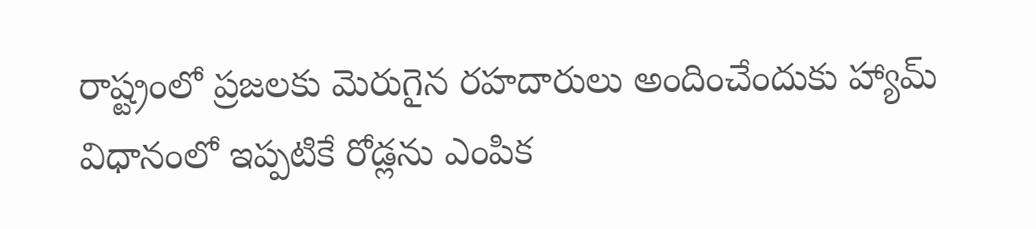రాష్ట్రంలో ప్రజలకు మెరుగైన రహదారులు అందించేందుకు హ్యామ్ విధానంలో ఇప్పటికే రోడ్లను ఎంపిక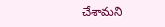చేశామని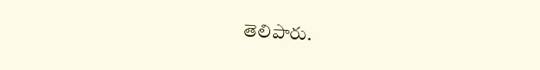తెలిపారు.